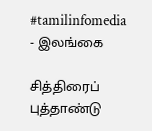#tamilinfomedia
- இலங்கை

சித்திரைப் புத்தாண்டு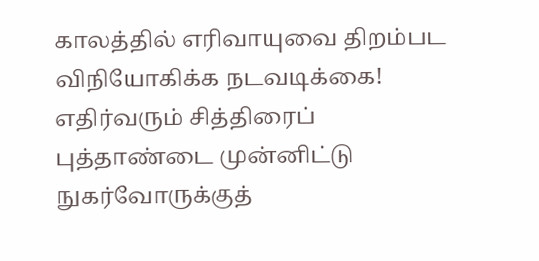காலத்தில் எரிவாயுவை திறம்பட விநியோகிக்க நடவடிக்கை!
எதிர்வரும் சித்திரைப் புத்தாண்டை முன்னிட்டு நுகர்வோருக்குத்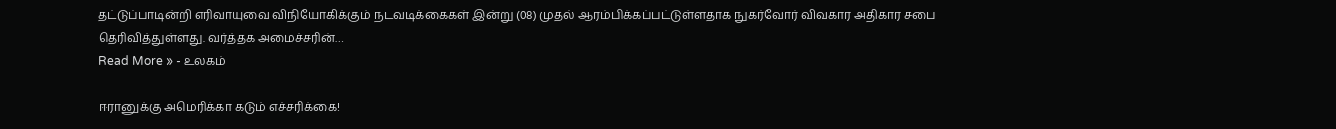தட்டுப்பாடின்றி எரிவாயுவை விநியோகிக்கும் நடவடிக்கைகள் இன்று (08) முதல் ஆரம்பிக்கப்பட்டுள்ளதாக நுகர்வோர் விவகார அதிகார சபை தெரிவித்துள்ளது. வர்த்தக அமைச்சரின்…
Read More » - உலகம்

ஈரானுக்கு அமெரிக்கா கடும் எச்சரிக்கை!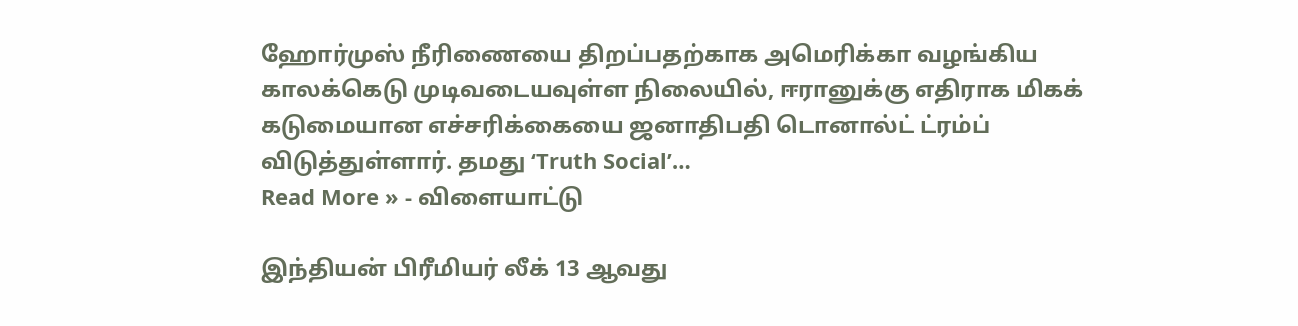ஹோர்முஸ் நீரிணையை திறப்பதற்காக அமெரிக்கா வழங்கிய காலக்கெடு முடிவடையவுள்ள நிலையில், ஈரானுக்கு எதிராக மிகக் கடுமையான எச்சரிக்கையை ஜனாதிபதி டொனால்ட் ட்ரம்ப் விடுத்துள்ளார். தமது ‘Truth Social’…
Read More » - விளையாட்டு

இந்தியன் பிரீமியர் லீக் 13 ஆவது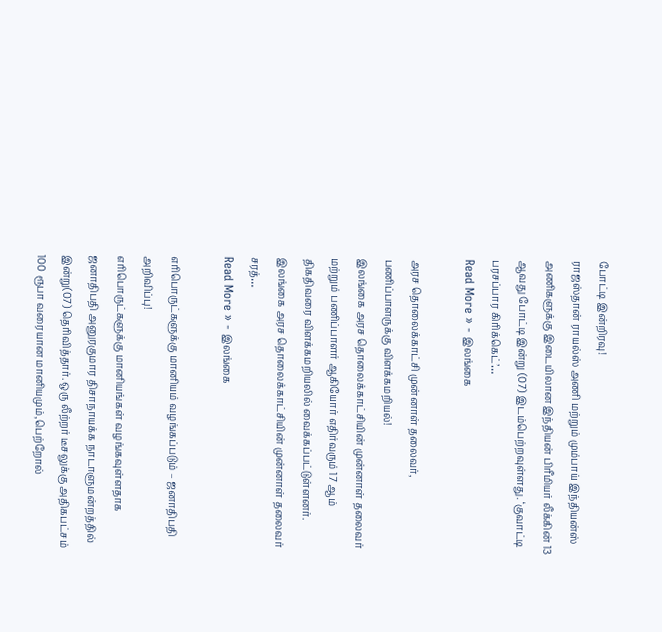போட்டி இன்றிரவு!
ராஜஸ்தான் ராயல்ஸ் அணி மற்றும் மும்பாய் இந்தியன்ஸ் அணிகளுக்கு இடையிலான இந்தியன் பிரீமியர் லீக்கின் 13 ஆவது போட்டி இன்று (07) இடம்பெற்றவுள்ளது. ‘குவாட்டி பரசப்பார கிரிக்கெட்’…
Read More » - இலங்கை

அரச தொலைக்காட்சி முன்னாள் தலைவர், பணிப்பாளருக்கு விளக்கமறியல்!
இலங்கை அரச தொலைக்காட்சியின் முன்னாள் தலைவர் மற்றும் பணிப்பாளர் ஆகியோர் எதிர்வரும் 17 ஆம் திகதிவரை விளக்கமறியலில் வைக்கப்பட்டுள்ளனர். இலங்கை அரச தொலைக்காட்சியின் முன்னாள் தலைவர் சரத்…
Read More » - இலங்கை

எரிபொருட்களுக்கு மானியம் வழங்கப்படும் – ஜனாதிபதி அறிவிப்பு!
எரிபொருட்களுக்கு மானியங்கள் வழங்கவுள்ளதாக ஜனாதிபதி அனுரகுமார திசாநாயக்க நாடாளுமன்றத்தில் இன்று(07) தெரிவித்தார். ஒரு லீற்றர் டீசலுக்கு அதிகபட்சம் 100 ரூபா வரையான மானியமும்,பெற்றோல்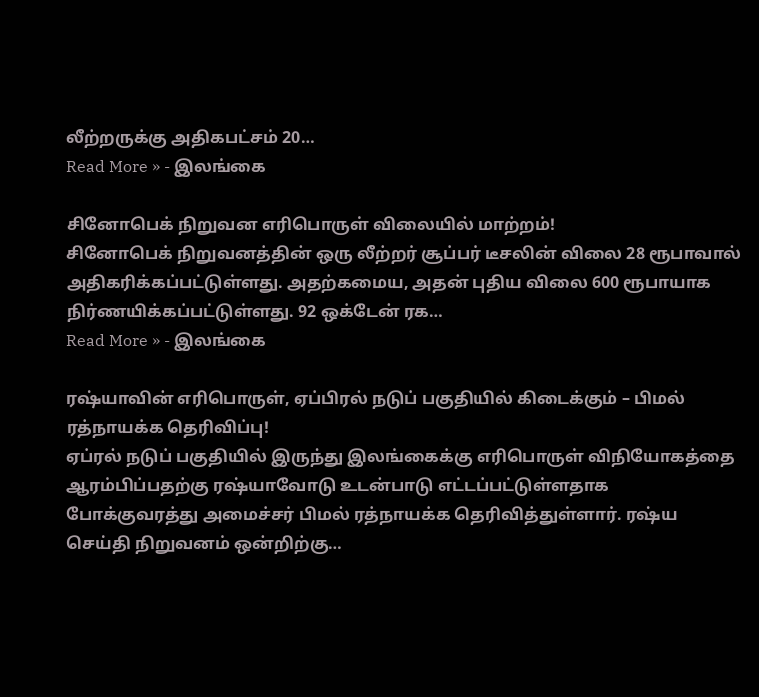லீற்றருக்கு அதிகபட்சம் 20…
Read More » - இலங்கை

சினோபெக் நிறுவன எரிபொருள் விலையில் மாற்றம்!
சினோபெக் நிறுவனத்தின் ஒரு லீற்றர் சூப்பர் டீசலின் விலை 28 ரூபாவால் அதிகரிக்கப்பட்டுள்ளது. அதற்கமைய, அதன் புதிய விலை 600 ரூபாயாக நிர்ணயிக்கப்பட்டுள்ளது. 92 ஒக்டேன் ரக…
Read More » - இலங்கை

ரஷ்யாவின் எரிபொருள், ஏப்பிரல் நடுப் பகுதியில் கிடைக்கும் – பிமல் ரத்நாயக்க தெரிவிப்பு!
ஏப்ரல் நடுப் பகுதியில் இருந்து இலங்கைக்கு எரிபொருள் விநியோகத்தை ஆரம்பிப்பதற்கு ரஷ்யாவோடு உடன்பாடு எட்டப்பட்டுள்ளதாக போக்குவரத்து அமைச்சர் பிமல் ரத்நாயக்க தெரிவித்துள்ளார். ரஷ்ய செய்தி நிறுவனம் ஒன்றிற்கு…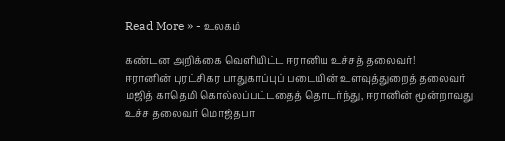Read More » - உலகம்

கண்டன அறிக்கை வெளியிட்ட ஈரானிய உச்சத் தலைவர்!
ஈரானின் புரட்சிகர பாதுகாப்புப் படையின் உளவுத்துறைத் தலைவர் மஜித் காதெமி கொல்லப்பட்டதைத் தொடர்ந்து, ஈரானின் மூன்றாவது உச்ச தலைவர் மொஜ்தபா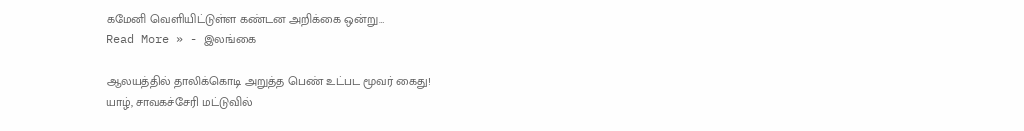கமேனி வெளியிட்டுள்ள கண்டன அறிக்கை ஒன்று…
Read More » - இலங்கை

ஆலயத்தில் தாலிக்கொடி அறுத்த பெண் உட்பட மூவர் கைது!
யாழ், சாவகச்சேரி மட்டுவில்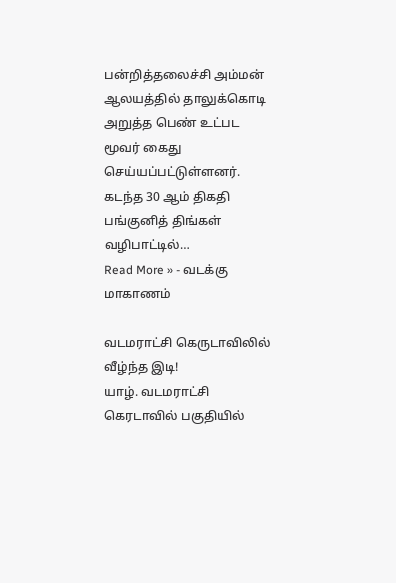பன்றித்தலைச்சி அம்மன் ஆலயத்தில் தாலுக்கொடி அறுத்த பெண் உட்பட மூவர் கைது செய்யப்பட்டுள்ளனர். கடந்த 30 ஆம் திகதி பங்குனித் திங்கள் வழிபாட்டில்…
Read More » - வடக்கு மாகாணம்

வடமராட்சி கெருடாவிலில் வீழ்ந்த இடி!
யாழ். வடமராட்சி கெரடாவில் பகுதியில்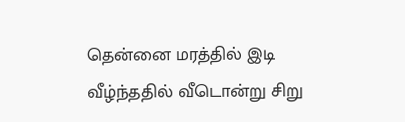தென்னை மரத்தில் இடி வீழ்ந்ததில் வீடொன்று சிறு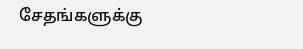சேதங்களுக்கு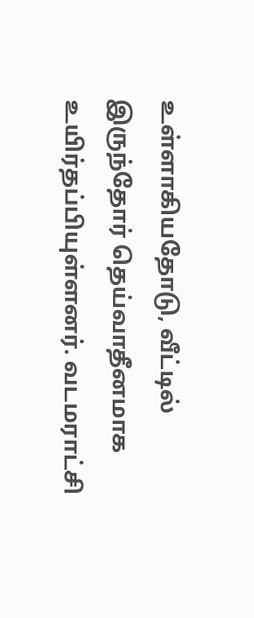உள்ளாகியதோடு, வீட்டில் இருந்தோர் தெய்வாதீனமாக உயிர்தப்பியுள்ளனர். வடமராட்சி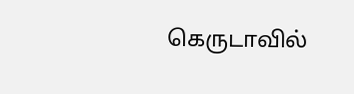கெருடாவில்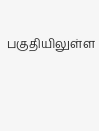பகுதியிலுள்ள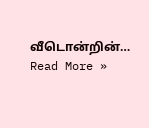வீடொன்றின்…
Read More »